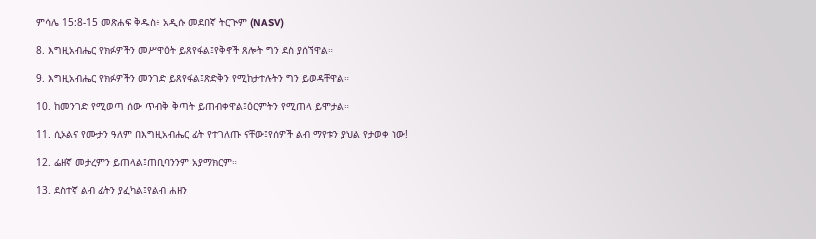ምሳሌ 15:8-15 መጽሐፍ ቅዱስ፥ አዲሱ መደበኛ ትርጒም (NASV)

8. እግዚአብሔር የክፉዎችን መሥዋዕት ይጸየፋል፤የቅኖች ጸሎት ግን ደስ ያሰኘዋል።

9. እግዚአብሔር የክፉዎችን መንገድ ይጸየፋል፤ጽድቅን የሚከታተሉትን ግን ይወዳቸዋል።

10. ከመንገድ የሚወጣ ሰው ጥብቅ ቅጣት ይጠብቀዋል፤ዕርምትን የሚጠላ ይሞታል።

11. ሲኦልና የሙታን ዓለም በእግዚአብሔር ፊት የተገለጡ ናቸው፤የሰዎች ልብ ማየቱን ያህል የታወቀ ነው!

12. ፌዘኛ መታረምን ይጠላል፤ጠቢባንንም አያማክርም።

13. ደስተኛ ልብ ፊትን ያፈካል፤የልብ ሐዘን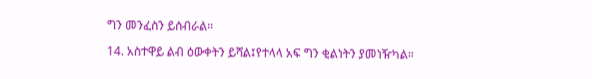ግን መንፈስን ይሰብራል።

14. አስተዋይ ልብ ዕውቀትን ይሻል፤የተላላ አፍ ግን ቂልነትን ያመነዥካል።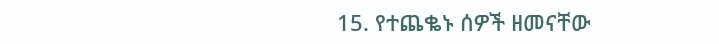15. የተጨቈኑ ሰዎች ዘመናቸው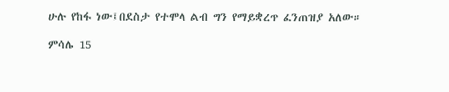ሁሉ የከፋ ነው፤በደስታ የተሞላ ልብ ግን የማይቋረጥ ፈንጠዝያ አለው።

ምሳሌ 15